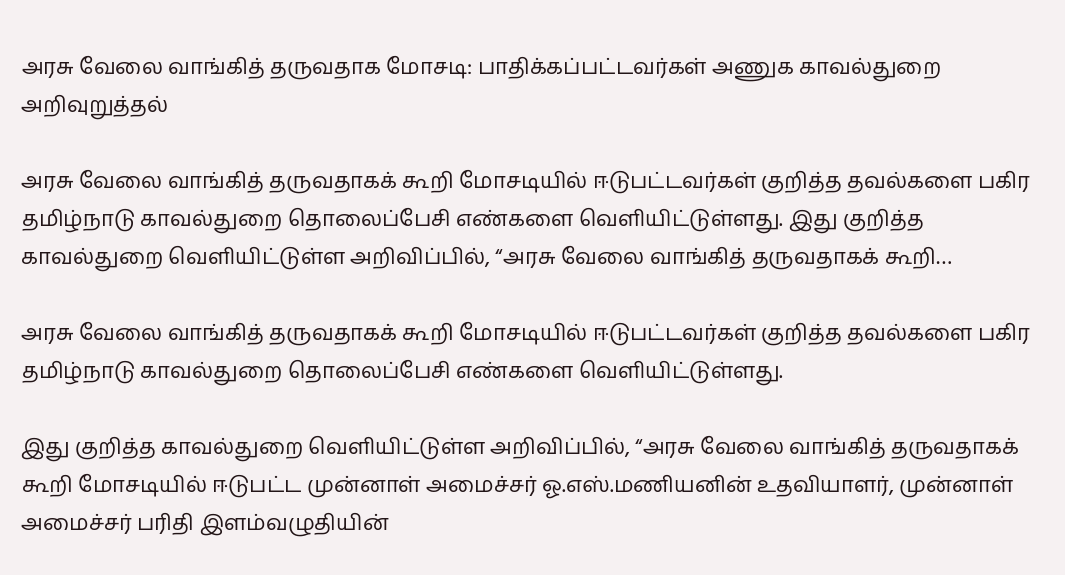அரசு வேலை வாங்கித் தருவதாக மோசடி: பாதிக்கப்பட்டவர்கள் அணுக காவல்துறை அறிவுறுத்தல்

அரசு வேலை வாங்கித் தருவதாகக் கூறி மோசடியில் ஈடுபட்டவர்கள் குறித்த தவல்களை பகிர தமிழ்நாடு காவல்துறை தொலைப்பேசி எண்களை வெளியிட்டுள்ளது. இது குறித்த காவல்துறை வெளியிட்டுள்ள அறிவிப்பில், “அரசு வேலை வாங்கித் தருவதாகக் கூறி…

அரசு வேலை வாங்கித் தருவதாகக் கூறி மோசடியில் ஈடுபட்டவர்கள் குறித்த தவல்களை பகிர தமிழ்நாடு காவல்துறை தொலைப்பேசி எண்களை வெளியிட்டுள்ளது.

இது குறித்த காவல்துறை வெளியிட்டுள்ள அறிவிப்பில், “அரசு வேலை வாங்கித் தருவதாகக் கூறி மோசடியில் ஈடுபட்ட முன்னாள் அமைச்சர் ஓ.எஸ்.மணியனின் உதவியாளர், முன்னாள் அமைச்சர் பரிதி இளம்வழுதியின்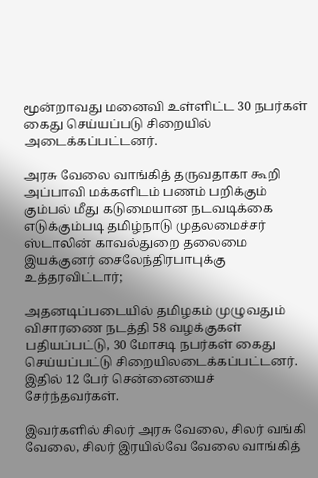மூன்றாவது மனைவி உள்ளிட்ட 30 நபர்கள் கைது செய்யப்படு சிறையில் அடைக்கப்பட்டனர்.

அரசு வேலை வாங்கித் தருவதாகா கூறி அப்பாவி மக்களிடம் பணம் பறிக்கும் கும்பல் மீது கடுமையான நடவடிக்கை எடுக்கும்படி தமிழ்நாடு முதலமைச்சர் ஸ்டாலின் காவல்துறை தலைமை இயக்குனர் சைலேந்திரபாபுக்கு உத்தரவிட்டார்;

அதனடிப்படையில் தமிழகம் முழுவதும் விசாரணை நடத்தி 58 வழக்குகள் பதியப்பட்டு, 30 மோசடி நபர்கள் கைது செய்யப்பட்டு சிறையிலடைக்கப்பட்டனர். இதில் 12 பேர் சென்னையைச் சேர்ந்தவர்கள்.

இவர்களில் சிலர் அரசு வேலை, சிலர் வங்கி வேலை, சிலர் இரயில்வே வேலை வாங்கித்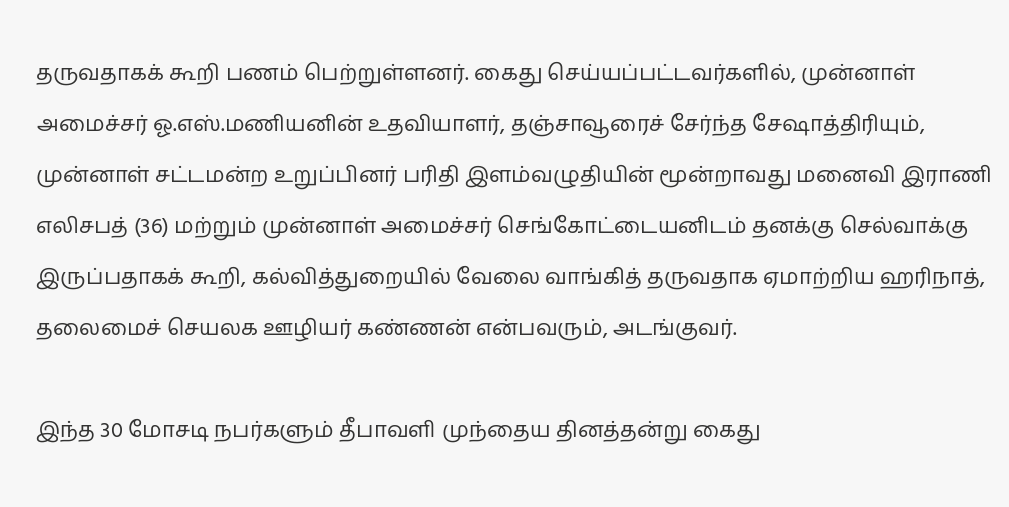தருவதாகக் கூறி பணம் பெற்றுள்ளனர். கைது செய்யப்பட்டவர்களில், முன்னாள் அமைச்சர் ஓ.எஸ்.மணியனின் உதவியாளர், தஞ்சாவூரைச் சேர்ந்த சேஷாத்திரியும், முன்னாள் சட்டமன்ற உறுப்பினர் பரிதி இளம்வழுதியின் மூன்றாவது மனைவி இராணி எலிசபத் (36) மற்றும் முன்னாள் அமைச்சர் செங்கோட்டையனிடம் தனக்கு செல்வாக்கு இருப்பதாகக் கூறி, கல்வித்துறையில் வேலை வாங்கித் தருவதாக ஏமாற்றிய ஹரிநாத், தலைமைச் செயலக ஊழியர் கண்ணன் என்பவரும், அடங்குவர்.

இந்த 30 மோசடி நபர்களும் தீபாவளி முந்தைய தினத்தன்று கைது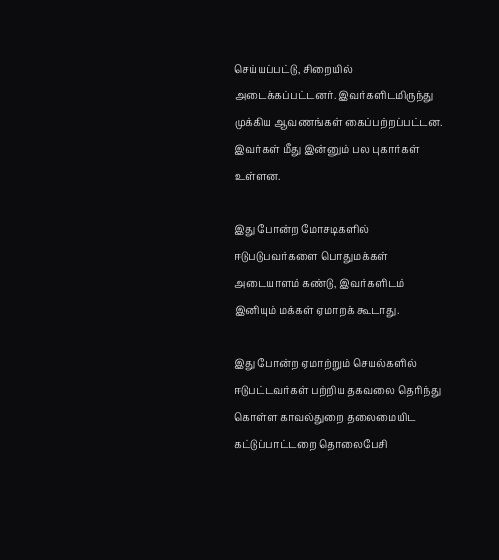செய்யப்பட்டு, சிறையில் அடைக்கப்பட்டனர். இவர்களிடமிருந்து முக்கிய ஆவணங்கள் கைப்பற்றப்பட்டன. இவர்கள் மீது இன்னும் பல புகார்கள் உள்ளன.

இது போன்ற மோசடிகளில் ஈடுபடுபவர்களை பொதுமக்கள் அடையாளம் கண்டு, இவர்களிடம் இனியும் மக்கள் ஏமாறக் கூடாது.

இது போன்ற ஏமாற்றும் செயல்களில் ஈடுபட்டவர்கள் பற்றிய தகவலை தெரிந்து கொள்ள காவல்துறை தலைமையிட கட்டுப்பாட்டறை தொலைபேசி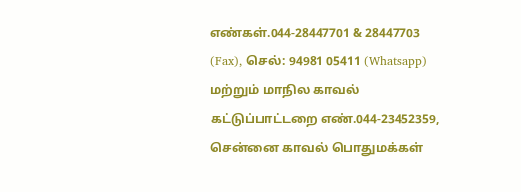எண்கள்.044-28447701 & 28447703 (Fax), செல்: 94981 05411 (Whatsapp) மற்றும் மாநில காவல் கட்டுப்பாட்டறை எண்.044-23452359, சென்னை காவல் பொதுமக்கள்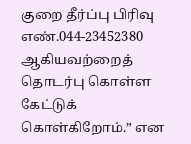குறை தீர்ப்பு பிரிவு எண்.044-23452380 ஆகியவற்றைத் தொடர்பு கொள்ள கேட்டுக் கொள்கிறோம்.” என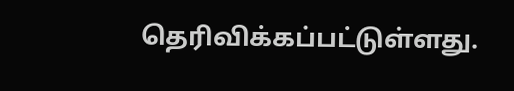தெரிவிக்கப்பட்டுள்ளது.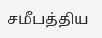சமீபத்திய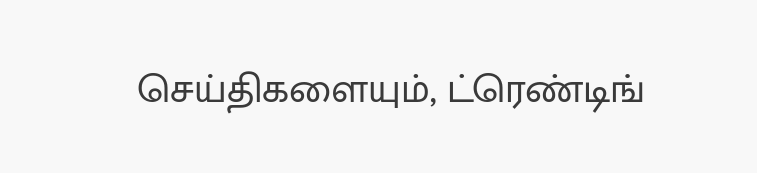செய்திகளையும், ட்ரெண்டிங்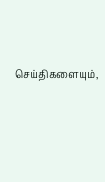செய்திகளையும்,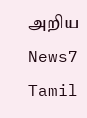அறிய News7 Tamil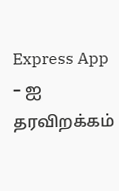Express App – ஐ தரவிறக்கம்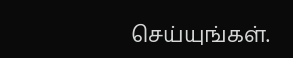செய்யுங்கள்.